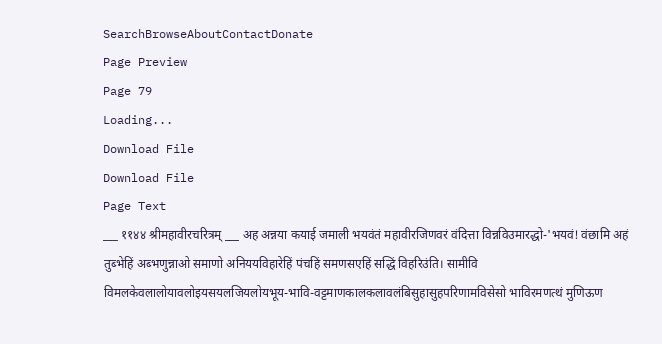SearchBrowseAboutContactDonate
Page Preview
Page 79
Loading...
Download File
Download File
Page Text
___ ११४४ श्रीमहावीरचरित्रम् ___ अह अन्नया कयाई जमाली भयवंतं महावीरजिणवरं वंदित्ता विन्नविउमारद्धो-'भयवं! वंछामि अहं तुब्भेहिं अब्भणुन्नाओ समाणो अनिययविहारेहिं पंचहिं समणसएहिं सद्धिं विहरिउंति। सामीवि विमलकेवलालोयावलोइयसयलजियलोयभूय-भावि-वट्टमाणकालकलावलंबिसुहासुहपरिणामविसेसो भाविरमणत्थं मुणिऊण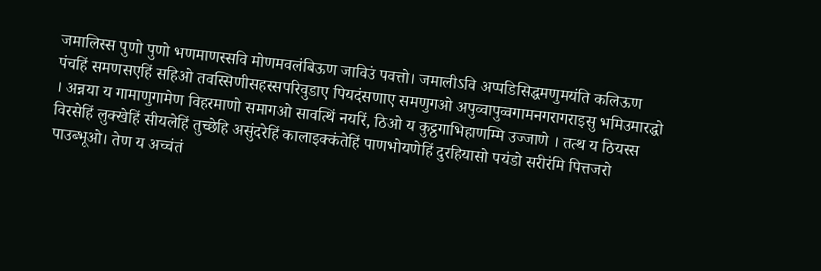जमालिस्स पुणो पुणो भणमाणस्सवि मोणमवलंबिऊण जाविउं पवत्तो। जमालीऽवि अप्पडिसिद्धमणुमयंति कलिऊण पंचहिं समणसएहिं सहिओ तवस्सिणीसहस्सपरिवुडाए पियदंसणाए समणुगओ अपुव्वापुव्वगामनगरागराइसु भमिउमारद्धो । अन्नया य गामाणुगामेण विहरमाणो समागओ सावत्थिं नयरिं, ठिओ य कुट्ठगाभिहाणम्मि उज्जाणे । तत्थ य ठियस्स विरसेहिं लुक्खेहिं सीयलेहिं तुच्छेहि असुंदरेहिं कालाइक्कंतेहिं पाणभोयणेहिं दुरहियासो पयंडो सरीरंमि पित्तजरो पाउब्भूओ। तेण य अच्चंतं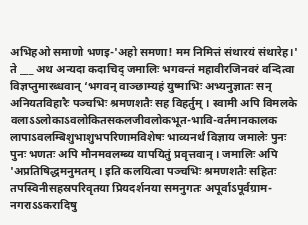अभिहओ समाणो भणइ-'अहो समणा! मम निमित्तं संथारयं संथारेह।' ते ___ अथ अन्यदा कदाचिद् जमालिः भगवन्तं महावीरजिनवरं वन्दित्वा विज्ञप्तुमारब्धवान् ‘भगवन् वाञ्छाम्यहं युष्माभिः अभ्यनुज्ञातः सन् अनियतविहारैः पञ्चभिः श्रमणशतैः सह विहर्तुम् । स्वामी अपि विमलके वलाऽऽलोकाऽवलोकितसकलजीवलोकभूत-भावि-वर्तमानकालक लापाऽवलम्बिशुभाशुभपरिणामविशेषः भाव्यनर्थं विज्ञाय जमालेः पुनः पुनः भणतः अपि मौनमवलम्ब्य यापयितुं प्रवृत्तवान् । जमालिः अपि 'अप्रतिषिद्धमनुमतम् । इति कलयित्वा पञ्चभिः श्रमणशतैः सहितः तपस्विनीसहस्रपरिवृतया प्रियदर्शनया समनुगतः अपूर्वाऽपूर्वग्राम-नगराऽऽकरादिषु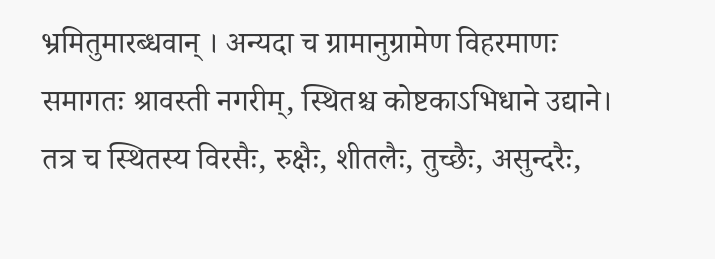भ्रमितुमारब्धवान् । अन्यदा च ग्रामानुग्रामेण विहरमाणः समागतः श्रावस्ती नगरीम्, स्थितश्च कोष्टकाऽभिधाने उद्याने। तत्र च स्थितस्य विरसैः, रुक्षैः, शीतलैः, तुच्छैः, असुन्दरैः,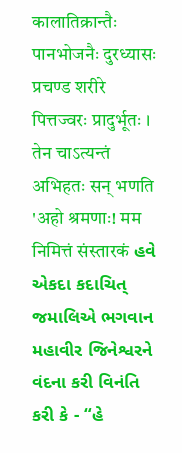कालातिक्रान्तैः पानभोजनैः दुरध्यासः प्रचण्ड शरीरे पित्तज्वरः प्रादुर्भूतः । तेन चाऽत्यन्तं अभिहतः सन् भणति 'अहो श्रमणाः! मम निमित्तं संस्तारकं હવે એકદા કદાચિત્ જમાલિએ ભગવાન મહાવીર જિનેશ્વરને વંદના કરી વિનંતિ કરી કે - “હે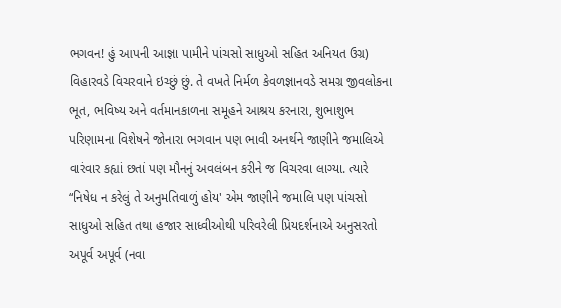ભગવન! હું આપની આજ્ઞા પામીને પાંચસો સાધુઓ સહિત અનિયત ઉગ્ર) વિહારવડે વિચરવાને ઇચ્છું છું. તે વખતે નિર્મળ કેવળજ્ઞાનવડે સમગ્ર જીવલોકના ભૂત, ભવિષ્ય અને વર્તમાનકાળના સમૂહને આશ્રય કરનારા, શુભાશુભ પરિણામના વિશેષને જોનારા ભગવાન પણ ભાવી અનર્થને જાણીને જમાલિએ વારંવાર કહ્યાં છતાં પણ મૌનનું અવલંબન કરીને જ વિચરવા લાગ્યા. ત્યારે “નિષેધ ન કરેલું તે અનુમતિવાળું હોય' એમ જાણીને જમાલિ પણ પાંચસો સાધુઓ સહિત તથા હજાર સાધ્વીઓથી પરિવરેલી પ્રિયદર્શનાએ અનુસરતો અપૂર્વ અપૂર્વ (નવા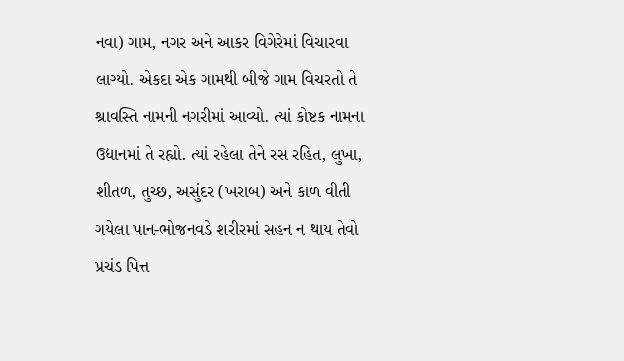નવા) ગામ, નગર અને આકર વિગેરેમાં વિચારવા લાગ્યો. એકદા એક ગામથી બીજે ગામ વિચરતો તે શ્રાવસ્તિ નામની નગરીમાં આવ્યો. ત્યાં કોષ્ટક નામના ઉદ્યાનમાં તે રહ્યો. ત્યાં રહેલા તેને રસ રહિત, લુખા, શીતળ, તુચ્છ, અસુંદર (ખરાબ) અને કાળ વીતી ગયેલા પાન-ભોજનવડે શરીરમાં સહન ન થાય તેવો પ્રચંડ પિત્ત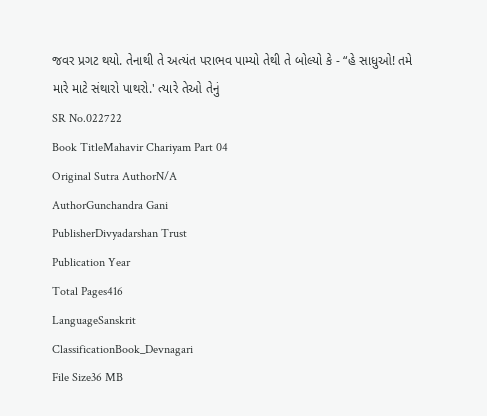જવર પ્રગટ થયો. તેનાથી તે અત્યંત પરાભવ પામ્યો તેથી તે બોલ્યો કે - “હે સાધુઓ! તમે મારે માટે સંથારો પાથરો.' ત્યારે તેઓ તેનું
SR No.022722
Book TitleMahavir Chariyam Part 04
Original Sutra AuthorN/A
AuthorGunchandra Gani
PublisherDivyadarshan Trust
Publication Year
Total Pages416
LanguageSanskrit
ClassificationBook_Devnagari
File Size36 MB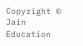Copyright © Jain Education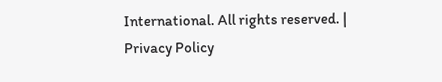International. All rights reserved. | Privacy Policy